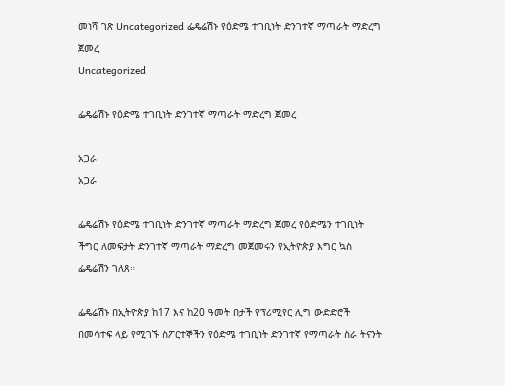መነሻ ገጽ Uncategorized ፌዴሬሽኑ የዕድሜ ተገቢነት ድንገተኛ ማጣራት ማድረግ ጀመረ
Uncategorized

ፌዴሬሽኑ የዕድሜ ተገቢነት ድንገተኛ ማጣራት ማድረግ ጀመረ

አጋራ
አጋራ

ፌዴሬሽኑ የዕድሜ ተገቢነት ድንገተኛ ማጣራት ማድረግ ጀመረ የዕድሜን ተገቢነት ችግር ለመፍታት ድንገተኛ ማጣራት ማድረግ መጀመሩን የኢትዮጵያ እግር ኳስ ፌዴሬሽን ገለጸ።

ፌዴሬሽኑ በኢትዮጵያ ከ17 እና ከ20 ዓመት በታች የፕሪሚየር ሊግ ውድድሮች በመሳተፍ ላይ የሚገኙ ስፖርተኞችን የዕድሜ ተገቢነት ድንገተኛ የማጣራት ስራ ትናንት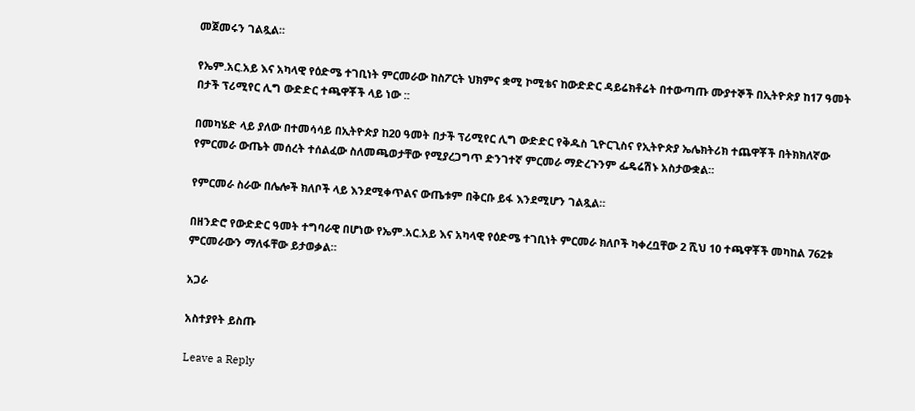መጀመሩን ገልጿል።

የኤም.አር.አይ እና አካላዊ የዕድሜ ተገቢነት ምርመራው ከስፖርት ህክምና ቋሚ ኮሚቴና ከውድድር ዳይሬክቶሬት በተውጣጡ ሙያተኞች በኢትዮጵያ ከ17 ዓመት በታች ፕሪሚየር ሊግ ውድድር ተጫዋቾች ላይ ነው ::

በመካሄድ ላይ ያለው በተመሳሳይ በኢትዮጵያ ከ20 ዓመት በታች ፕሪሚየር ሊግ ውድድር የቅዱስ ጊዮርጊስና የኢትዮጵያ ኤሌክትሪክ ተጨዋቾች በትክክለኛው የምርመራ ውጤት መሰረት ተሰልፈው ስለመጫወታቸው የሚያረጋግጥ ድንገተኛ ምርመራ ማድረጉንም ፌዴሬሽኑ አስታውቋል።

የምርመራ ስራው በሌሎች ክለቦች ላይ እንደሚቀጥልና ውጤቱም በቅርቡ ይፋ እንደሚሆን ገልጿል።

በዘንድሮ የውድድር ዓመት ተግባራዊ በሆነው የኤም.አር.አይ እና አካላዊ የዕድሜ ተገቢነት ምርመራ ክለቦች ካቀረቧቸው 2 ሺህ 10 ተጫዋቾች መካከል 762ቱ ምርመራውን ማለፋቸው ይታወቃል።

አጋራ

አስተያየት ይስጡ

Leave a Reply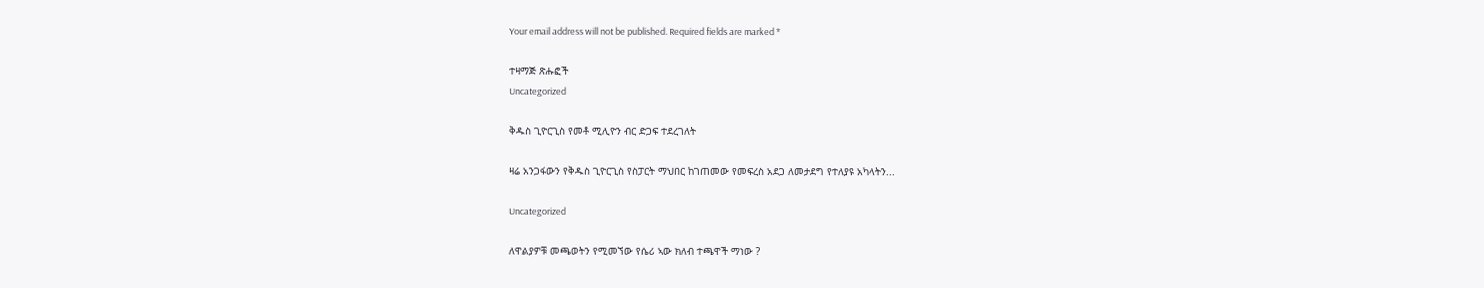Your email address will not be published. Required fields are marked *

ተዛማጅ ጽሑፎች
Uncategorized

ቅዱስ ጊዮርጊስ የመቶ ሚሊዮን ብር ድጋፍ ተደረገለት

ዛሬ አንጋፋውን የቅዱስ ጊዮርጊስ የስፓርት ማህበር ከገጠመው የመፍረስ አደጋ ለመታደግ የተለያዩ አካላትን...

Uncategorized

ለዋልያዎቹ መጫወትን የሚመኘው የሴሪ ኣው ክለብ ተጫዋች ማነው ?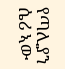የጣሊያን ሴሪ ኣው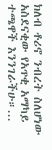ክለብ ቶሪኖ ንብረት ስለሆነው አስደናቂው የአጥቂ አማካይ ተጫዋች እንንገራችሁ።...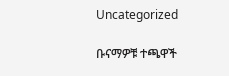Uncategorized

ቡናማዎቹ ተጫዋች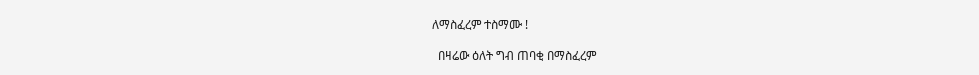ለማስፈረም ተስማሙ !

  በዛሬው ዕለት ግብ ጠባቂ በማስፈረም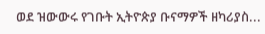ወደ ዝውውሩ የገቡት ኢትዮጵያ ቡናማዎች ዘካሪያስ...